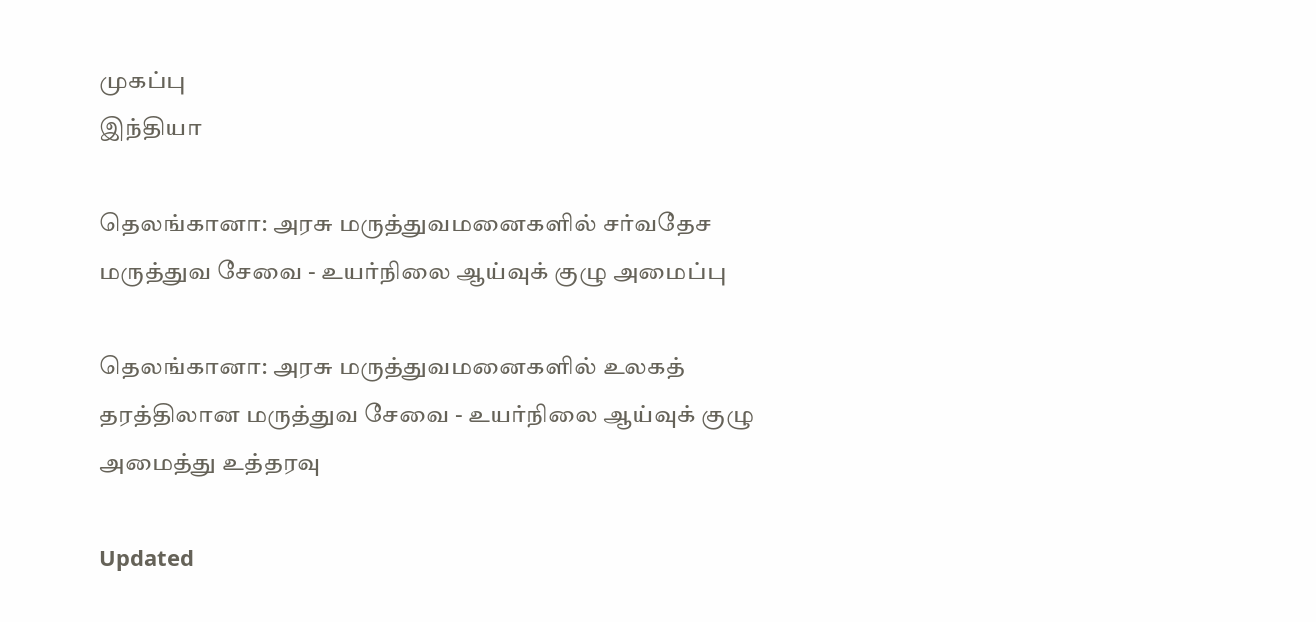முகப்பு
இந்தியா

தெலங்கானா: அரசு மருத்துவமனைகளில் சர்வதேச மருத்துவ சேவை - உயர்நிலை ஆய்வுக் குழு அமைப்பு

தெலங்கானா: அரசு மருத்துவமனைகளில் உலகத் தரத்திலான மருத்துவ சேவை - உயர்நிலை ஆய்வுக் குழு அமைத்து உத்தரவு

Updated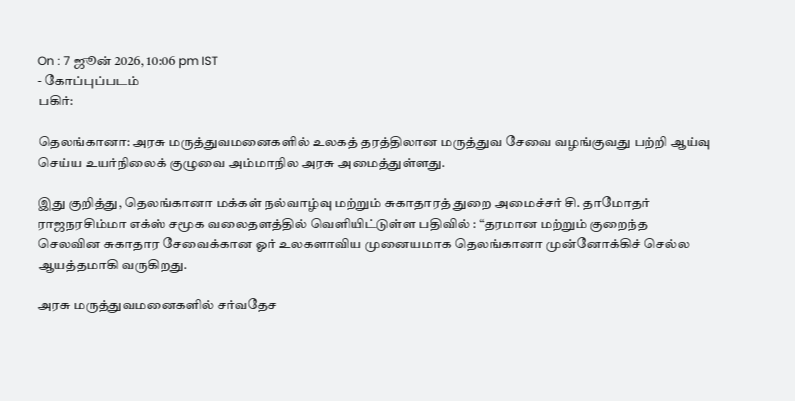On : 7 ஜூன் 2026, 10:06 pm IST
- கோப்புப்படம்
பகிர்:

தெலங்கானா: அரசு மருத்துவமனைகளில் உலகத் தரத்திலான மருத்துவ சேவை வழங்குவது பற்றி ஆய்வு செய்ய உயர்நிலைக் குழுவை அம்மாநில அரசு அமைத்துள்ளது.

இது குறித்து, தெலங்கானா மக்கள் நல்வாழ்வு மற்றும் சுகாதாரத் துறை அமைச்சர் சி. தாமோதர் ராஜநரசிம்மா எக்ஸ் சமூக வலைதளத்தில் வெளியிட்டுள்ள பதிவில் : “தரமான மற்றும் குறைந்த செலவின சுகாதார சேவைக்கான ஓர் உலகளாவிய முனையமாக தெலங்கானா முன்னோக்கிச் செல்ல ஆயத்தமாகி வருகிறது.

அரசு மருத்துவமனைகளில் சர்வதேச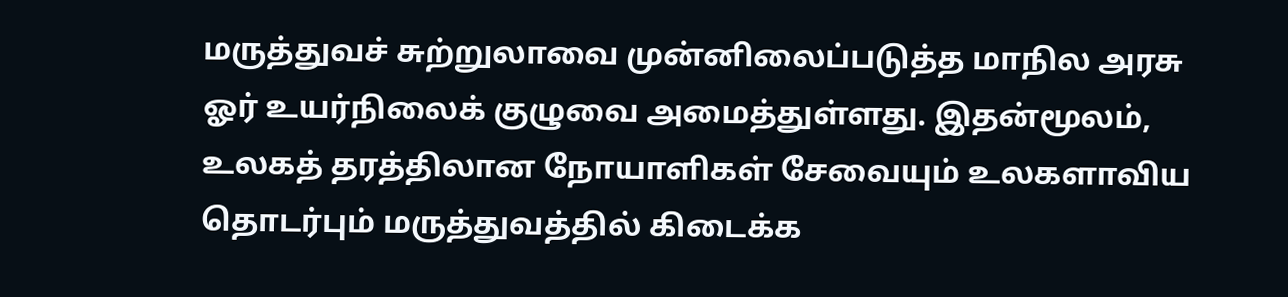மருத்துவச் சுற்றுலாவை முன்னிலைப்படுத்த மாநில அரசு ஓர் உயர்நிலைக் குழுவை அமைத்துள்ளது. இதன்மூலம், உலகத் தரத்திலான நோயாளிகள் சேவையும் உலகளாவிய தொடர்பும் மருத்துவத்தில் கிடைக்க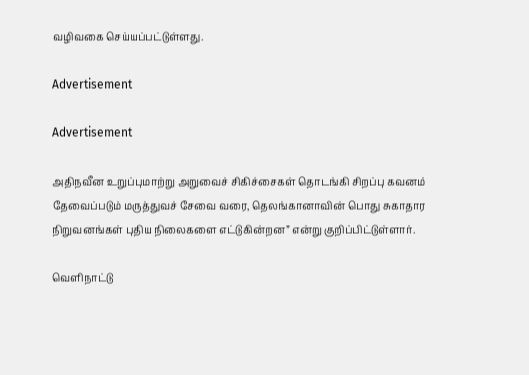வழிவகை செய்யப்பட்டுள்ளது.

Advertisement

Advertisement

அதிநவீன உறுப்புமாற்று அறுவைச் சிகிச்சைகள் தொடங்கி சிறப்பு கவனம் தேவைப்படும் மருத்துவச் சேவை வரை, தெலங்கானாவின் பொது சுகாதார நிறுவனங்கள் புதிய நிலைகளை எட்டுகின்றன” என்று குறிப்பிட்டுள்ளார்.

வெளிநாட்டு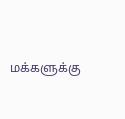மக்களுக்கு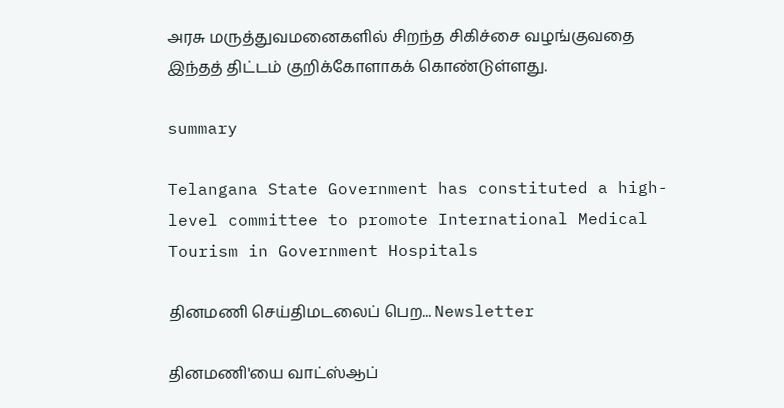அரசு மருத்துவமனைகளில் சிறந்த சிகிச்சை வழங்குவதை இந்தத் திட்டம் குறிக்கோளாகக் கொண்டுள்ளது.

summary

Telangana State Government has constituted a high-level committee to promote International Medical Tourism in Government Hospitals

தினமணி செய்திமடலைப் பெற... Newsletter

தினமணி'யை வாட்ஸ்ஆப்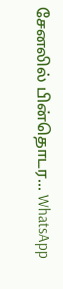சேனலில் பின்தொடர... WhatsApp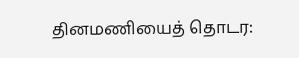தினமணியைத் தொடர: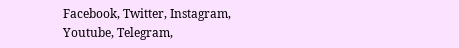Facebook, Twitter, Instagram, Youtube, Telegram,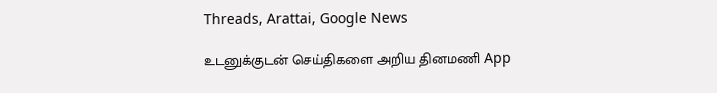Threads, Arattai, Google News

உடனுக்குடன் செய்திகளை அறிய தினமணி App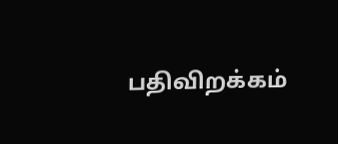பதிவிறக்கம்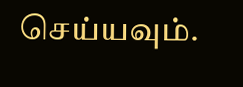செய்யவும்.